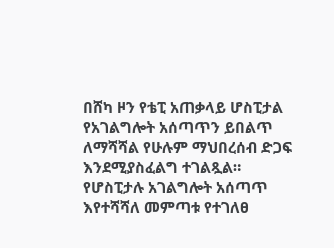በሸካ ዞን የቴፒ አጠቃላይ ሆስፒታል የአገልግሎት አሰጣጥን ይበልጥ ለማሻሻል የሁሉም ማህበረሰብ ድጋፍ እንደሚያስፈልግ ተገልጿል።
የሆስፒታሉ አገልግሎት አሰጣጥ እየተሻሻለ መምጣቱ የተገለፀ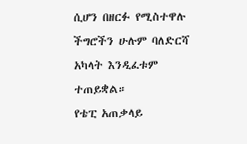ሲሆን በዘርፉ የሚስተዋሉ ችግሮችን ሁሉም ባለድርሻ አካላት እንዲፈቱም ተጠይቋል።
የቴፒ አጠቃላይ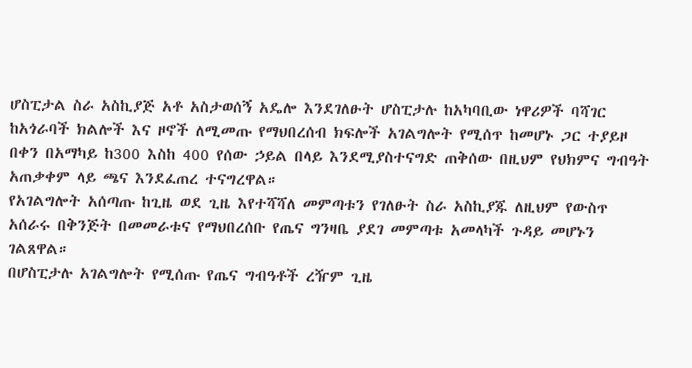ሆስፒታል ስራ አስኪያጅ አቶ አስታወሰኝ አዴሎ እንደገለፁት ሆስፒታሉ ከአካባቢው ነዋሪዎች ባሻገር ከአጎራባች ክልሎች እና ዞኖች ለሚመጡ የማህበረሰብ ክፍሎች አገልግሎት የሚሰጥ ከመሆኑ ጋር ተያይዞ በቀን በአማካይ ከ300 እስከ 400 የሰው ኃይል በላይ እንደሚያስተናግድ ጠቅሰው በዚህም የህክምና ግብዓት አጠቃቀም ላይ ጫና እንደፈጠረ ተናግረዋል።
የአገልግሎት አሰጣጡ ከጊዜ ወደ ጊዜ እየተሻሻለ መምጣቱን የገለፁት ስራ አስኪያጁ ለዚህም የውስጥ አሰራሩ በቅንጅት በመመራቱና የማህበረሰቡ የጤና ግንዛቤ ያደገ መምጣቱ አመላካች ጉዳይ መሆኑን ገልጸዋል።
በሆስፒታሉ አገልግሎት የሚሰጡ የጤና ግብዓቶች ረዥም ጊዜ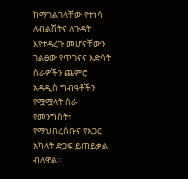ከማገልገላቸው የተነሳ ለብልሽትና ለጉዳት እየተዳረጉ መሆናቸውን ገልፀው የጥገናና እድሳት ስራዎችን ጨምሮ አዳዲስ ግብዓቶችን የሟሟላት ስራ የመንግስት፣ የማህበረሰቡና የአጋር አካላት ድጋፍ ይጠይቃል ብለዋል።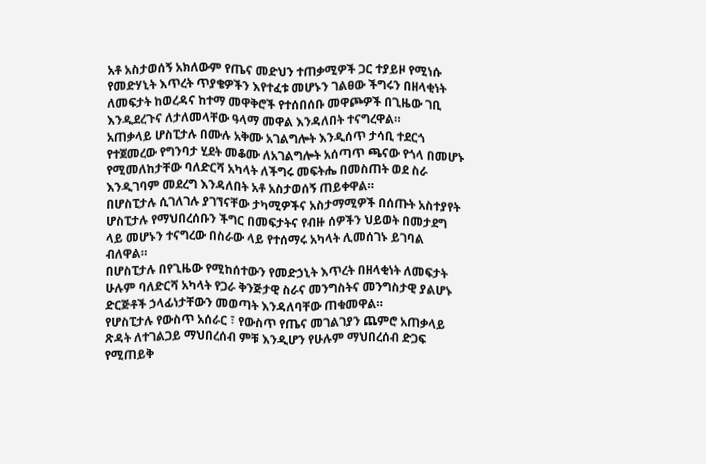አቶ አስታወሰኝ አክለውም የጤና መድህን ተጠቃሚዎች ጋር ተያይዞ የሚነሱ የመድሃኒት እጥረት ጥያቄዎችን እየተፈቱ መሆኑን ገልፀው ችግሩን በዘላቂነት ለመፍታት ከወረዳና ከተማ መዋቅሮች የተሰበሰቡ መዋጮዎች በጊዜው ገቢ እንዲደረጉና ለታለመላቸው ዓላማ መዋል እንዳለበት ተናግረዋል።
አጠቃላይ ሆስፒታሉ በሙሉ አቅሙ አገልግሎት እንዲሰጥ ታሳቢ ተደርጎ የተጀመረው የግንባታ ሂደት መቆሙ ለአገልግሎት አሰጣጥ ጫናው የጎላ በመሆኑ የሚመለከታቸው ባለድርሻ አካላት ለችግሩ መፍትሔ በመስጠት ወደ ስራ እንዲገባም መደረግ እንዳለበት አቶ አስታወሰኝ ጠይቀዋል።
በሆስፒታሉ ሲገለገሉ ያገኘናቸው ታካሚዎችና አስታማሚዎች በሰጡት አስተያየት ሆስፒታሉ የማህበረሰቡን ችግር በመፍታትና የብዙ ሰዎችን ህይወት በመታደግ ላይ መሆኑን ተናግረው በስራው ላይ የተሰማሩ አካላት ሊመሰገኑ ይገባል ብለዋል።
በሆስፒታሉ በየጊዜው የሚከሰተውን የመድኃኒት እጥረት በዘላቂነት ለመፍታት ሁሉም ባለድርሻ አካላት የጋራ ቅንጅታዊ ስራና መንግስትና መንግስታዊ ያልሆኑ ድርጅቶች ኃላፊነታቸውን መወጣት እንዳለባቸው ጠቁመዋል።
የሆስፒታሉ የውስጥ አሰራር ፣ የውስጥ የጤና መገልገያን ጨምሮ አጠቃላይ ጽዳት ለተገልጋይ ማህበረሰብ ምቹ እንዲሆን የሁሉም ማህበረሰብ ድጋፍ የሚጠይቅ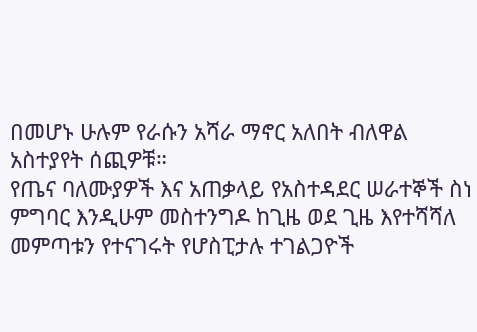በመሆኑ ሁሉም የራሱን አሻራ ማኖር አለበት ብለዋል አስተያየት ሰጪዎቹ።
የጤና ባለሙያዎች እና አጠቃላይ የአስተዳደር ሠራተኞች ስነ ምግባር እንዲሁም መስተንግዶ ከጊዜ ወደ ጊዜ እየተሻሻለ መምጣቱን የተናገሩት የሆስፒታሉ ተገልጋዮች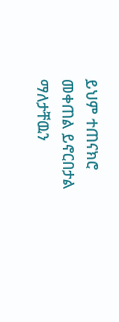ይህም ተጠናክሮ መቀጠል ይኖርበታል ማለታቸዉን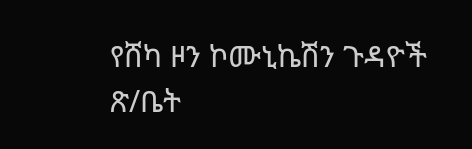የሸካ ዞን ኮሙኒኬሽን ጉዳዮች ጽ/ቤት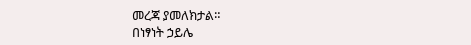መረጃ ያመለክታል።
በነፃነት ኃይሌ